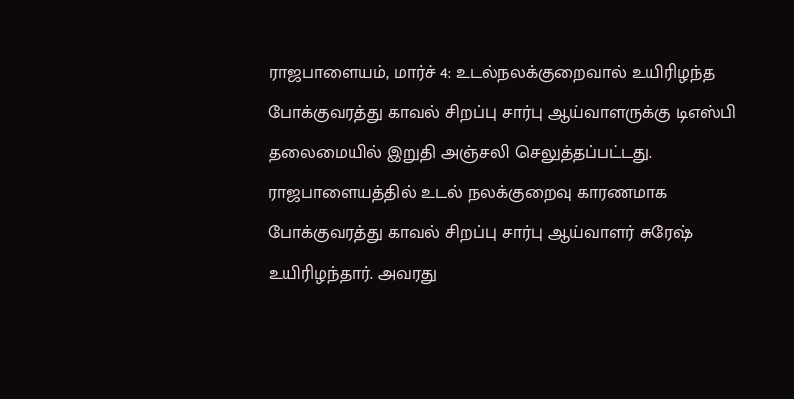ராஜபாளையம், மார்ச் 4: உடல்நலக்குறைவால் உயிரிழந்த போக்குவரத்து காவல் சிறப்பு சார்பு ஆய்வாளருக்கு டிஎஸ்பி தலைமையில் இறுதி அஞ்சலி செலுத்தப்பட்டது. ராஜபாளையத்தில் உடல் நலக்குறைவு காரணமாக போக்குவரத்து காவல் சிறப்பு சார்பு ஆய்வாளர் சுரேஷ் உயிரிழந்தார். அவரது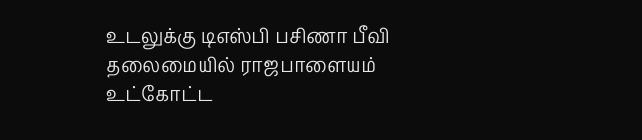உடலுக்கு டிஎஸ்பி பசிணா பீவி தலைமையில் ராஜபாளையம் உட்கோட்ட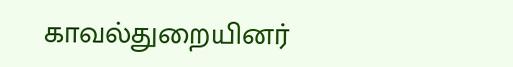காவல்துறையினர்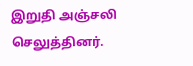இறுதி அஞ்சலி செலுத்தினர்.